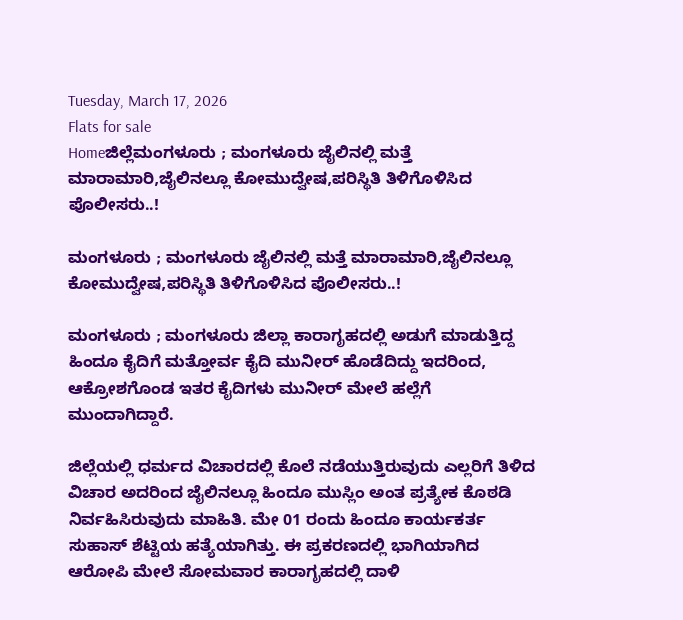Tuesday, March 17, 2026
Flats for sale
Homeಜಿಲ್ಲೆಮಂಗಳೂರು ; ಮಂಗಳೂರು ಜೈಲಿನಲ್ಲಿ ಮತ್ತೆ ಮಾರಾಮಾರಿ,ಜೈಲಿನಲ್ಲೂ ಕೋಮುದ್ವೇಷ,ಪರಿಸ್ಥಿತಿ ತಿಳಿಗೊಳಿಸಿದ ಪೊಲೀಸರು..!

ಮಂಗಳೂರು ; ಮಂಗಳೂರು ಜೈಲಿನಲ್ಲಿ ಮತ್ತೆ ಮಾರಾಮಾರಿ,ಜೈಲಿನಲ್ಲೂ ಕೋಮುದ್ವೇಷ,ಪರಿಸ್ಥಿತಿ ತಿಳಿಗೊಳಿಸಿದ ಪೊಲೀಸರು..!

ಮಂಗಳೂರು ; ಮಂಗಳೂರು ಜಿಲ್ಲಾ ಕಾರಾಗೃಹದಲ್ಲಿ ಅಡುಗೆ ಮಾಡುತ್ತಿದ್ದ ಹಿಂದೂ ಕೈದಿಗೆ ಮತ್ತೋರ್ವ ಕೈದಿ ಮುನೀರ್ ಹೊಡೆದಿದ್ದು ಇದರಿಂದ, ಆಕ್ರೋಶಗೊಂಡ ಇತರ ಕೈದಿಗಳು ಮುನೀರ್ ಮೇಲೆ ಹಲ್ಲೆಗೆ ಮುಂದಾಗಿದ್ದಾರೆ.

ಜಿಲ್ಲೆಯಲ್ಲಿ ಧರ್ಮದ ವಿಚಾರದಲ್ಲಿ ಕೊಲೆ ನಡೆಯುತ್ತಿರುವುದು ಎಲ್ಲರಿಗೆ ತಿಳಿದ ವಿಚಾರ ಅದರಿಂದ ಜೈಲಿನಲ್ಲೂ ಹಿಂದೂ ಮುಸ್ಲಿಂ ಅಂತ ಪ್ರತ್ಯೇಕ ಕೊಠಡಿ ನಿರ್ವಹಿಸಿರುವುದು ಮಾಹಿತಿ. ಮೇ 01 ರಂದು ಹಿಂದೂ ಕಾರ್ಯಕರ್ತ ಸುಹಾಸ್ ಶೆಟ್ಟಿಯ ಹತ್ಯೆಯಾಗಿತ್ತು. ಈ ಪ್ರಕರಣದಲ್ಲಿ ಭಾಗಿಯಾಗಿದ ಆರೋಪಿ ಮೇಲೆ ಸೋಮವಾರ ಕಾರಾಗೃಹದಲ್ಲಿ ದಾಳಿ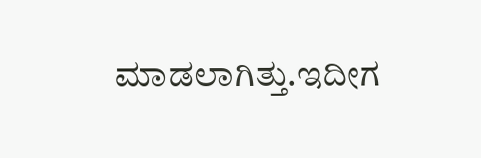ಮಾಡಲಾಗಿತ್ತು.ಇದೀಗ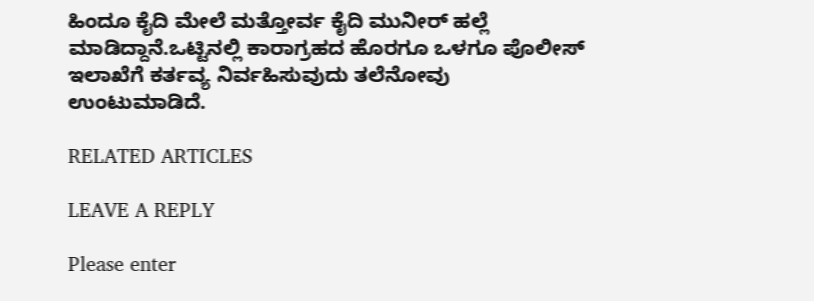ಹಿಂದೂ ಕೈದಿ ಮೇಲೆ ಮತ್ತೋರ್ವ ಕೈದಿ ಮುನೀರ್ ಹಲ್ಲೆ ಮಾಡಿದ್ದಾನೆ.ಒಟ್ಟಿನಲ್ಲಿ ಕಾರಾಗ್ರಹದ ಹೊರಗೂ ಒಳಗೂ ಪೊಲೀಸ್ ಇಲಾಖೆಗೆ ಕರ್ತವ್ಯ ನಿರ್ವಹಿಸುವುದು ತಲೆನೋವು ಉಂಟುಮಾಡಿದೆ.

RELATED ARTICLES

LEAVE A REPLY

Please enter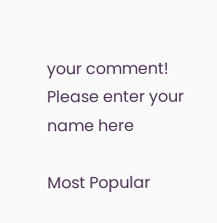your comment!
Please enter your name here

Most Popular